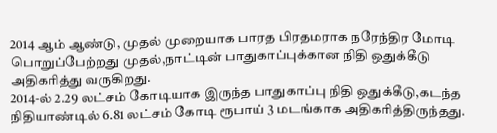2014 ஆம் ஆண்டு, முதல் முறையாக பாரத பிரதமராக நரேந்திர மோடி பொறுப்பேற்றது முதல்,நாட்டின் பாதுகாப்புக்கான நிதி ஒதுக்கீடு அதிகரித்து வருகிறது.
2014-ல் 2.29 லட்சம் கோடியாக இருந்த பாதுகாப்பு நிதி ஒதுக்கீடு,கடந்த நிதியாண்டில் 6.81 லட்சம் கோடி ரூபாய் 3 மடங்காக அதிகரித்திருந்தது.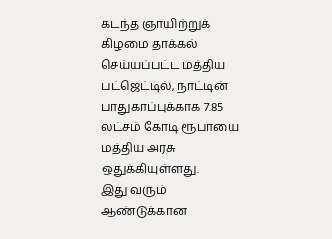கடந்த ஞாயிற்றுக் கிழமை தாக்கல் செய்யப்பட்ட மத்திய பட்ஜெட்டில், நாட்டின் பாதுகாப்புக்காக 7.85 லட்சம் கோடி ரூபாயை மத்திய அரசு ஒதுக்கியுள்ளது.
இது வரும் ஆண்டுக்கான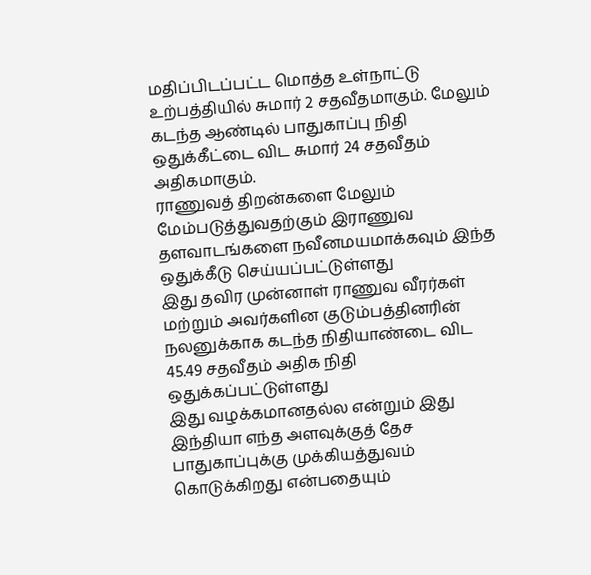மதிப்பிடப்பட்ட மொத்த உள்நாட்டு உற்பத்தியில் சுமார் 2 சதவீதமாகும். மேலும் கடந்த ஆண்டில் பாதுகாப்பு நிதி ஒதுக்கீட்டை விட சுமார் 24 சதவீதம் அதிகமாகும்.
ராணுவத் திறன்களை மேலும் மேம்படுத்துவதற்கும் இராணுவ தளவாடங்களை நவீனமயமாக்கவும் இந்த ஒதுக்கீடு செய்யப்பட்டுள்ளது
இது தவிர முன்னாள் ராணுவ வீரர்கள் மற்றும் அவர்களின குடும்பத்தினரின் நலனுக்காக கடந்த நிதியாண்டை விட 45.49 சதவீதம் அதிக நிதி ஒதுக்கப்பட்டுள்ளது
இது வழக்கமானதல்ல என்றும் இது இந்தியா எந்த அளவுக்குத் தேச பாதுகாப்புக்கு முக்கியத்துவம் கொடுக்கிறது என்பதையும்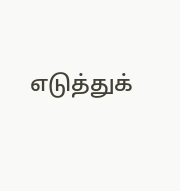எடுத்துக்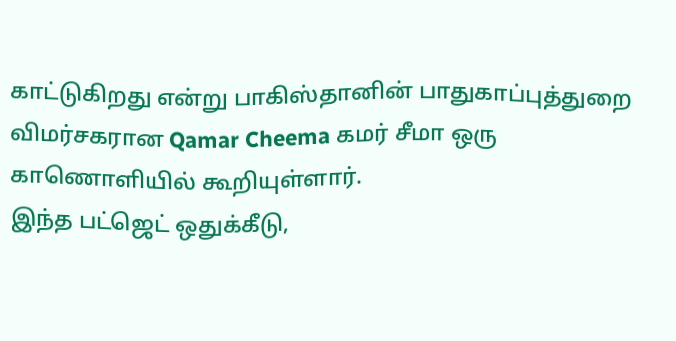காட்டுகிறது என்று பாகிஸ்தானின் பாதுகாப்புத்துறை விமர்சகரான Qamar Cheema கமர் சீமா ஒரு காணொளியில் கூறியுள்ளார்.
இந்த பட்ஜெட் ஒதுக்கீடு,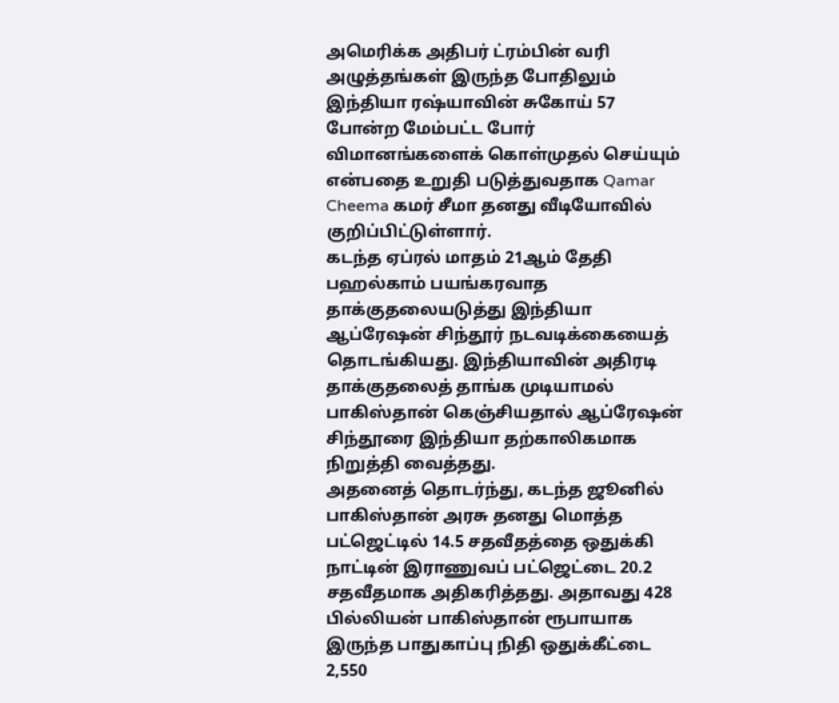அமெரிக்க அதிபர் ட்ரம்பின் வரி அழுத்தங்கள் இருந்த போதிலும் இந்தியா ரஷ்யாவின் சுகோய் 57 போன்ற மேம்பட்ட போர் விமானங்களைக் கொள்முதல் செய்யும் என்பதை உறுதி படுத்துவதாக Qamar Cheema கமர் சீமா தனது வீடியோவில் குறிப்பிட்டுள்ளார்.
கடந்த ஏப்ரல் மாதம் 21ஆம் தேதி பஹல்காம் பயங்கரவாத தாக்குதலையடுத்து இந்தியா ஆப்ரேஷன் சிந்தூர் நடவடிக்கையைத் தொடங்கியது. இந்தியாவின் அதிரடி தாக்குதலைத் தாங்க முடியாமல் பாகிஸ்தான் கெஞ்சியதால் ஆப்ரேஷன் சிந்தூரை இந்தியா தற்காலிகமாக நிறுத்தி வைத்தது.
அதனைத் தொடர்ந்து, கடந்த ஜூனில் பாகிஸ்தான் அரசு தனது மொத்த பட்ஜெட்டில் 14.5 சதவீதத்தை ஒதுக்கி நாட்டின் இராணுவப் பட்ஜெட்டை 20.2 சதவீதமாக அதிகரித்தது. அதாவது 428 பில்லியன் பாகிஸ்தான் ரூபாயாக இருந்த பாதுகாப்பு நிதி ஒதுக்கீட்டை 2,550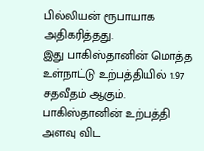பில்லியன் ரூபாயாக அதிகரித்தது.
இது பாகிஸ்தானின் மொத்த உள்நாட்டு உற்பத்தியில் 1.97 சதவீதம் ஆகும். பாகிஸ்தானின் உற்பத்தி அளவு விட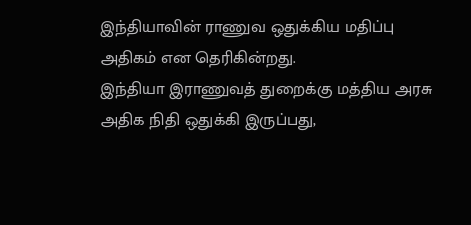இந்தியாவின் ராணுவ ஒதுக்கிய மதிப்பு அதிகம் என தெரிகின்றது.
இந்தியா இராணுவத் துறைக்கு மத்திய அரசு அதிக நிதி ஒதுக்கி இருப்பது,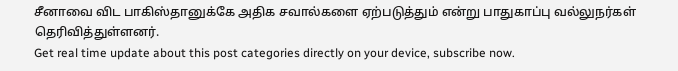சீனாவை விட பாகிஸ்தானுக்கே அதிக சவால்களை ஏற்படுத்தும் என்று பாதுகாப்பு வல்லுநர்கள் தெரிவித்துள்ளனர்.
Get real time update about this post categories directly on your device, subscribe now.